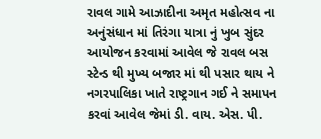રાવલ ગામે આઝાદીના અમૃત મહોત્સવ ના અનુંસંધાન માં તિરંગા યાત્રા નું ખુબ સુંદર આયોજન કરવામાં આવેલ જે રાવલ બસ સ્ટેન્ડ થી મુખ્ય બજાર માં થી પસાર થાય ને નગરપાલિકા ખાતે રાષ્ટ્રગાન ગઈ ને સમાપન કરવાં આવેલ જેમાં ડી. વાય. એસ. પી.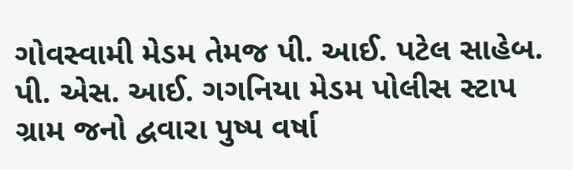ગોવસ્વામી મેડમ તેમજ પી. આઈ. પટેલ સાહેબ. પી. એસ. આઈ. ગગનિયા મેડમ પોલીસ સ્ટાપ ગ્રામ જનો દ્વવારા પુષ્પ વર્ષા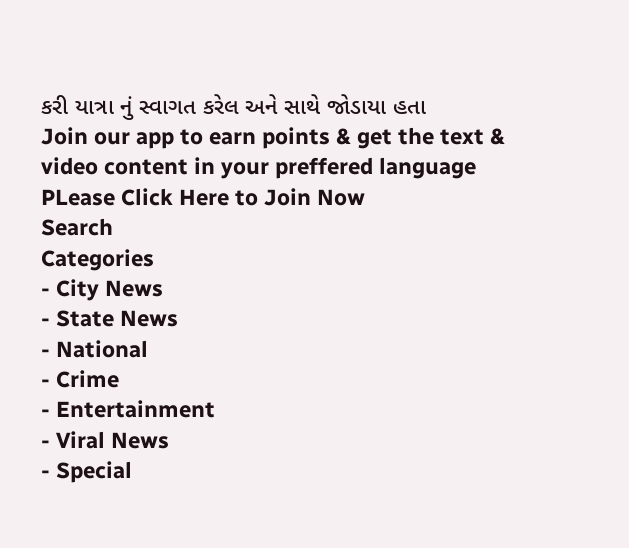કરી યાત્રા નું સ્વાગત કરેલ અને સાથે જોડાયા હતા
Join our app to earn points & get the text & video content in your preffered language
PLease Click Here to Join Now
Search
Categories
- City News
- State News
- National
- Crime
- Entertainment
- Viral News
- Special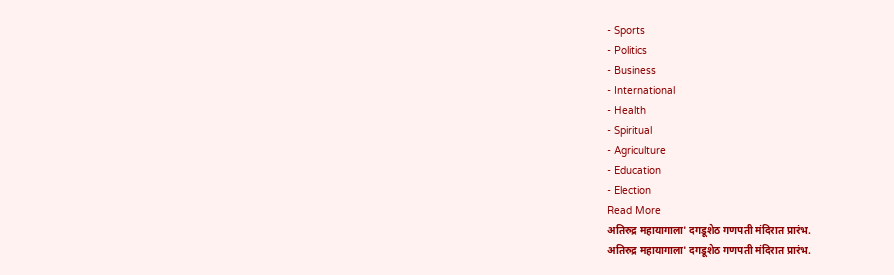- Sports
- Politics
- Business
- International
- Health
- Spiritual
- Agriculture
- Education
- Election
Read More
अतिरुद्र महायागाला' दगडूशेठ गणपती मंदिरात प्रारंभ.
अतिरुद्र महायागाला' दगडूशेठ गणपती मंदिरात प्रारंभ.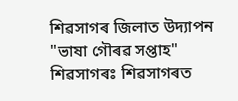শিৱসাগৰ জিলাত উদ্যাপন "ভাষা গৌৰৱ সপ্তাহ"
শিৱসাগৰঃ শিৱসাগৰত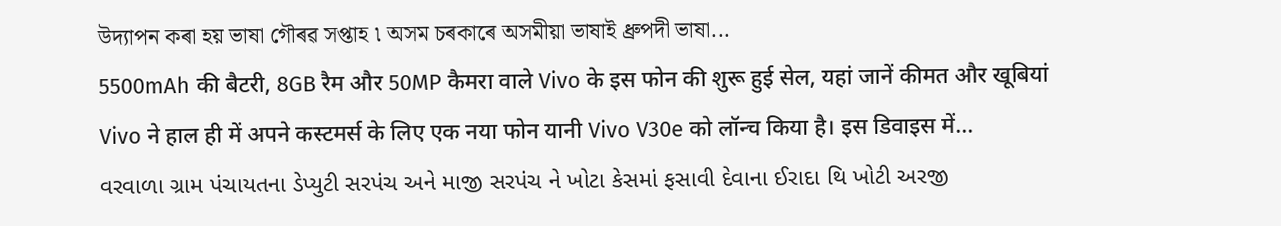উদ্যাপন কৰা হয় ভাষা গৌৰৱ সপ্তাহ ৷ অসম চৰকাৰে অসমীয়া ভাষাই ধ্রুপদী ভাষা...
5500mAh की बैटरी, 8GB रैम और 50MP कैमरा वाले Vivo के इस फोन की शुरू हुई सेल, यहां जानें कीमत और खूबियां
Vivo ने हाल ही में अपने कस्टमर्स के लिए एक नया फोन यानी Vivo V30e को लॉन्च किया है। इस डिवाइस में...
વરવાળા ગ્રામ પંચાયતના ડેપ્યુટી સરપંચ અને માજી સરપંચ ને ખોટા કેસમાં ફસાવી દેવાના ઈરાદા થિ ખોટી અરજી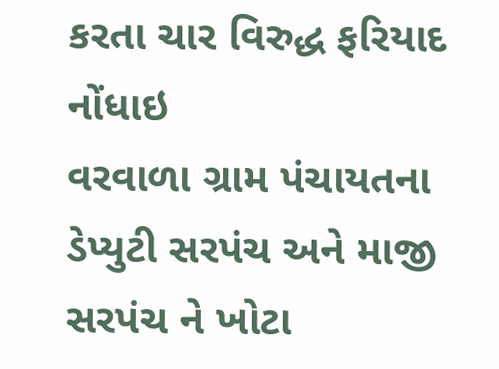કરતા ચાર વિરુદ્ધ ફરિયાદ નોંધાઇ
વરવાળા ગ્રામ પંચાયતના ડેપ્યુટી સરપંચ અને માજી સરપંચ ને ખોટા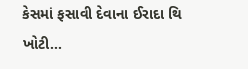કેસમાં ફસાવી દેવાના ઈરાદા થિ ખોટી...